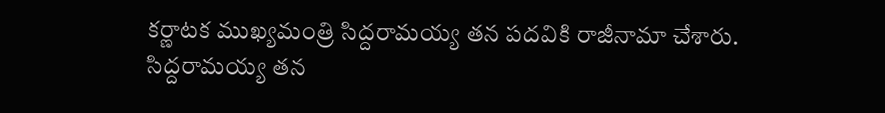కర్ణాటక ముఖ్యమంత్రి సిద్దరామయ్య తన పదవికి రాజీనామా చేశారు. సిద్దరామయ్య తన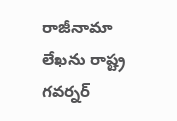రాజీనామా లేఖను రాష్ట్ర గవర్నర్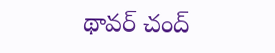థావర్ చంద్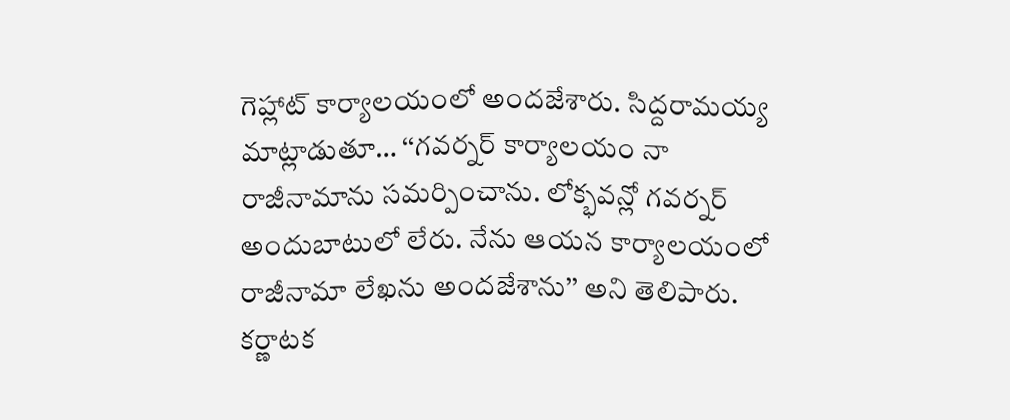గెహ్లాట్ కార్యాలయంలో అందజేశారు. సిద్దరామయ్య మాట్లాడుతూ… ‘‘గవర్నర్ కార్యాలయం నా రాజీనామాను సమర్పించాను. లోక్భవన్లో గవర్నర్ అందుబాటులో లేరు. నేను ఆయన కార్యాలయంలో రాజీనామా లేఖను అందజేశాను’’ అని తెలిపారు. కర్ణాటక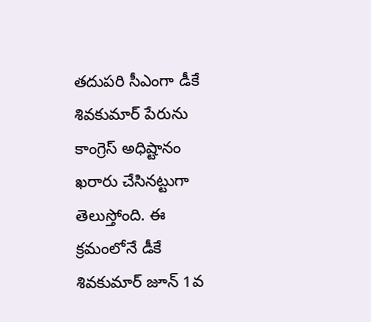తదుపరి సీఎంగా డీకే శివకుమార్ పేరును కాంగ్రెస్ అధిష్టానం ఖరారు చేసినట్టుగా తెలుస్తోంది. ఈ క్రమంలోనే డీకే శివకుమార్ జూన్ 1వ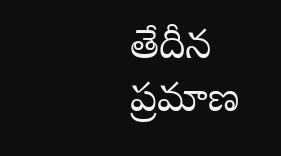తేదీన ప్రమాణ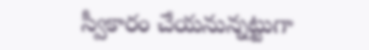స్వీకారం చేయనున్నట్టుగా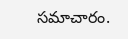సమాచారం.